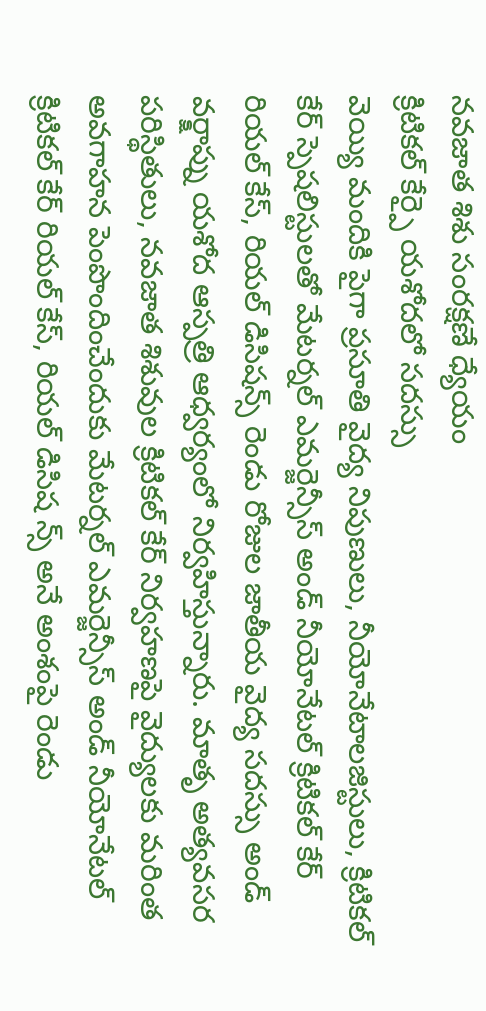నవజాత శిశు సంరక్షణే ధ్యేయం
క్రిటికల్ కేర్పై యశోదలో సదస్సు
వెయ్యి మందికి పైగా ప్రసూతి వైద్య నిపుణులు, నీయోనేటాలజిస్టులు, క్రిటికల్ కేర్ స్పెషలిస్టులతో మేటర్నల్ ఎమర్జెన్సీస్ అండ్ నీయోనేటల్ క్రిటికల్ కేర్ రియల్ కేస్, రియల్ డిసిషన్స్ రెండు రోజుల జాతీయ వైద్య సదస్సు అండ్ వర్క్షాప్ను యశోద ఆస్పత్రి ఆధ్వర్యంలో నిర్వహిస్తున్నారు. మాతృ అత్యవసర పరిస్థితులు, నవజాత శిశువుల క్రిటికల్ కేర్ నిర్వహణపై వైద్యులకు మరింత అవగాహన పెంపొందించేందుకు మేటర్నల్ ఎమర్జెన్సీస్ అండ్ నీయోనేటల్ క్రిటికల్ కేర్ రియల్ కేస్, రియల్ డిసిష న్స్ అనే అంశంపై రెండు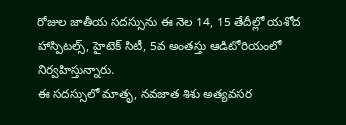రోజుల జాతీయ సదస్సును ఈ నెల 14, 15 తేదీల్లో యశోద హాస్పిటల్స్, హైటెక్ సిటీ, 5వ అంతస్తు ఆడిటోరియంలో నిర్వహిస్తున్నారు.
ఈ సదస్సులో మాతృ, నవజాత శిశు అత్యవసర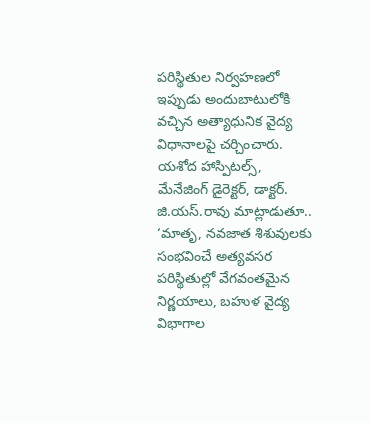పరిస్థితుల నిర్వహణలో ఇప్పుడు అందుబాటులోకి వచ్చిన అత్యాధునిక వైద్య విధానాలపై చర్చించారు. యశోద హాస్పిటల్స్, మేనేజింగ్ డైరెక్టర్, డాక్టర్. జి.యస్.రావు మాట్లాడుతూ.. ‘మాతృ, నవజాత శిశువులకు సంభవించే అత్యవసర పరిస్థితుల్లో వేగవంతమైన నిర్ణయాలు, బహుళ వైద్య విభాగాల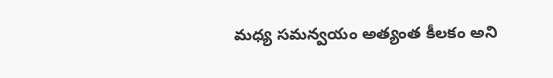మధ్య సమన్వయం అత్యంత కీలకం అని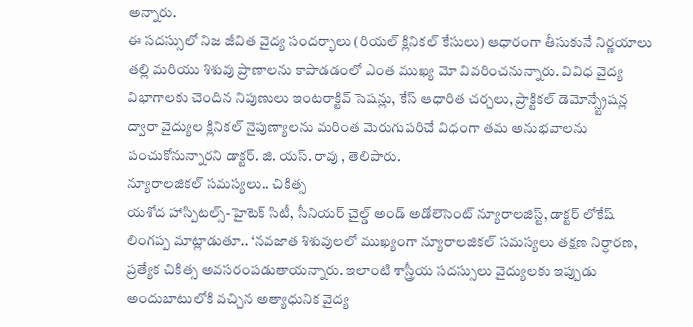అన్నారు.
ఈ సదస్సులో నిజ జీవిత వైద్య సందర్భాలు (రియల్ క్లినికల్ కేసులు) ఆధారంగా తీసుకునే నిర్ణయాలు తల్లి మరియు శిశువు ప్రాణాలను కాపాడడంలో ఎంత ముఖ్య మో వివరించనున్నారు. వివిధ వైద్య విభాగాలకు చెందిన నిపుణులు ఇంటరాక్టివ్ సెషన్లు, కేస్ ఆధారిత చర్చలు, ప్రాక్టికల్ డెమోన్స్ట్రేషన్ల ద్వారా వైద్యుల క్లినికల్ నైపుణ్యాలను మరింత మెరుగుపరిచే విధంగా తమ అనుభవాలను పంచుకోనున్నారని డాక్టర్. జి. యస్. రావు , తెలిపారు.
న్యూరాలజికల్ సమస్యలు.. చికిత్స
యశోద హాస్పిటల్స్-హైటెక్ సిటీ, సీనియర్ చైల్డ్ అండ్ అడోలెసెంట్ న్యూరాలజిస్ట్, డాక్టర్ లోకేష్ లింగప్ప మాట్లాడుతూ.. ‘నవజాత శిశువులలో ముఖ్యంగా న్యూరాలజికల్ సమస్యలు తక్షణ నిర్ధారణ, ప్రత్యేక చికిత్స అవసరంపడుతాయన్నారు. ఇలాంటి శాస్త్రీయ సదస్సులు వైద్యులకు ఇప్పుడు అందుబాటులోకి వచ్చిన అత్యాధునిక వైద్య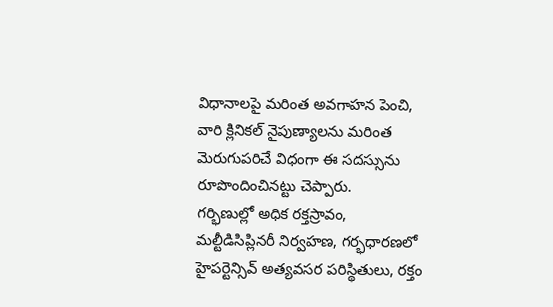విధానాలపై మరింత అవగాహన పెంచి, వారి క్లినికల్ నైపుణ్యాలను మరింత మెరుగుపరిచే విధంగా ఈ సదస్సును రూపొందించినట్టు చెప్పారు.
గర్భిణుల్లో అధిక రక్తస్రావం, మల్టీడిసిప్లినరీ నిర్వహణ, గర్భధారణలో హైపర్టెన్సివ్ అత్యవసర పరిస్థితులు, రక్తం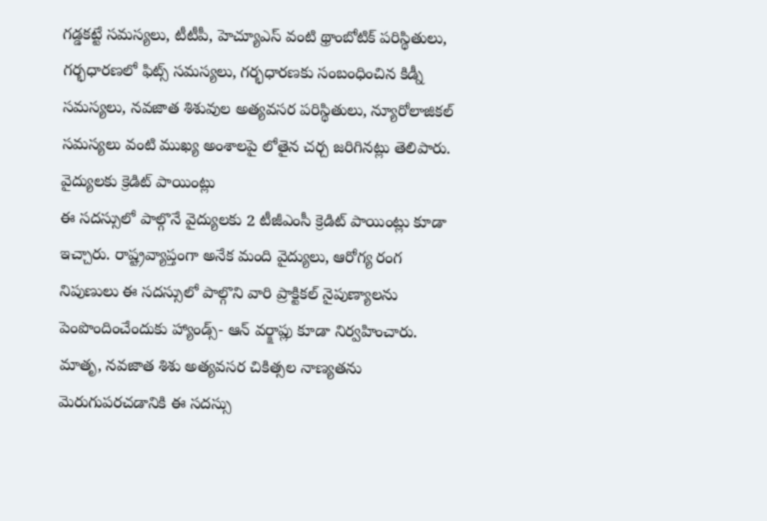గడ్డకట్టే సమస్యలు, టీటీపీ, హెచ్యూఎస్ వంటి థ్రాంబోటిక్ పరిస్థితులు, గర్భధారణలో ఫిట్స్ సమస్యలు, గర్భధారణకు సంబంధించిన కిడ్నీ సమస్యలు, నవజాత శిశువుల అత్యవసర పరిస్థితులు, న్యూరోలాజికల్ సమస్యలు వంటి ముఖ్య అంశాలపై లోతైన చర్చ జరిగినట్లు తెలిపారు.
వైద్యులకు క్రెడిట్ పాయింట్లు
ఈ సదస్సులో పాల్గొనే వైద్యులకు 2 టీజీఎంసీ క్రెడిట్ పాయింట్లు కూడా ఇచ్చారు. రాష్ట్రవ్యాప్తంగా అనేక మంది వైద్యులు, ఆరోగ్య రంగ నిపుణులు ఈ సదస్సులో పాల్గొని వారి ప్రాక్టికల్ నైపుణ్యాలను పెంపొందించేందుకు హ్యాండ్స్- ఆన్ వర్క్షాప్లు కూడా నిర్వహించారు. మాతృ, నవజాత శిశు అత్యవసర చికిత్సల నాణ్యతను మెరుగుపరచడానికి ఈ సదస్సు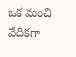ఒక మంచి వేదికగా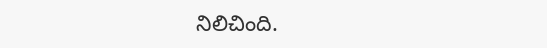నిలిచింది.